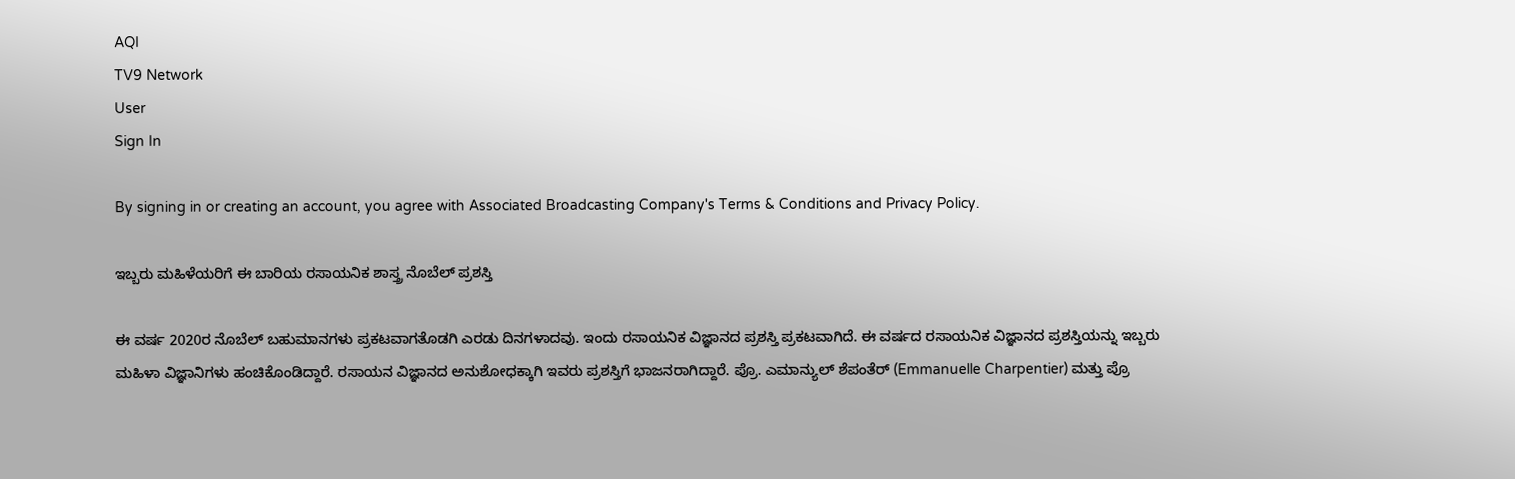AQI
TV9 Network
User
Sign In

By signing in or creating an account, you agree with Associated Broadcasting Company's Terms & Conditions and Privacy Policy.

ಇಬ್ಬರು ಮಹಿಳೆಯರಿಗೆ ಈ ಬಾರಿಯ ರಸಾಯನಿಕ ಶಾಸ್ತ್ರ ನೊಬೆಲ್‍ ಪ್ರಶಸ್ತಿ

ಈ ವರ್ಷ 2020ರ ನೊಬೆಲ್‍ ಬಹುಮಾನಗಳು ಪ್ರಕಟವಾಗತೊಡಗಿ ಎರಡು ದಿನಗಳಾದವು. ಇಂದು ರಸಾಯನಿಕ ವಿಜ್ಞಾನದ ಪ್ರಶಸ್ತಿ ಪ್ರಕಟವಾಗಿದೆ. ಈ ವರ್ಷದ ರಸಾಯನಿಕ ವಿಜ್ಞಾನದ ಪ್ರಶಸ್ತಿಯನ್ನು ಇಬ್ಬರು ಮಹಿಳಾ ವಿಜ್ಞಾನಿಗಳು ಹಂಚಿಕೊಂಡಿದ್ದಾರೆ. ರಸಾಯನ ವಿಜ್ಞಾನದ ಅನುಶೋಧಕ್ಕಾಗಿ ಇವರು ಪ್ರಶಸ್ತಿಗೆ ಭಾಜನರಾಗಿದ್ದಾರೆ. ಪ್ರೊ. ಎಮಾನ್ಯುಲ್ ಶೆಪಂತೆರ್ (Emmanuelle Charpentier) ಮತ್ತು ಪ್ರೊ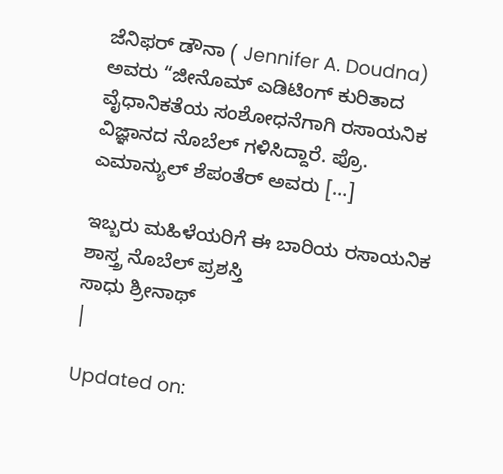ಜೆನಿಫರ್‌ ಡೌನಾ ( Jennifer A. Doudna) ಅವರು “ಜೀನೊಮ್‌ ಎಡಿಟಿಂಗ್‌ ಕುರಿತಾದ ವೈಧಾನಿಕತೆಯ ಸಂಶೋಧನೆಗಾಗಿ ರಸಾಯನಿಕ ವಿಜ್ಞಾನದ ನೊಬೆಲ್‍ ಗಳಿಸಿದ್ದಾರೆ. ಪ್ರೊ. ಎಮಾನ್ಯುಲ್ ಶೆಪಂತೆರ್‌ ಅವರು […]

ಇಬ್ಬರು ಮಹಿಳೆಯರಿಗೆ ಈ ಬಾರಿಯ ರಸಾಯನಿಕ ಶಾಸ್ತ್ರ ನೊಬೆಲ್‍ ಪ್ರಶಸ್ತಿ
ಸಾಧು ಶ್ರೀನಾಥ್
|

Updated on: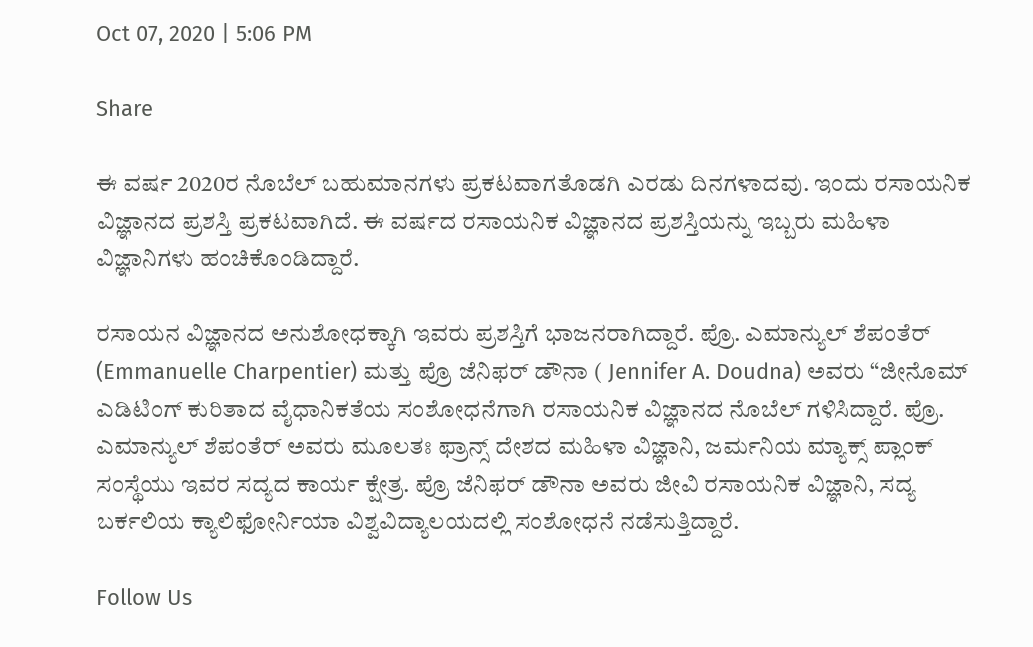Oct 07, 2020 | 5:06 PM

Share

ಈ ವರ್ಷ 2020ರ ನೊಬೆಲ್‍ ಬಹುಮಾನಗಳು ಪ್ರಕಟವಾಗತೊಡಗಿ ಎರಡು ದಿನಗಳಾದವು. ಇಂದು ರಸಾಯನಿಕ ವಿಜ್ಞಾನದ ಪ್ರಶಸ್ತಿ ಪ್ರಕಟವಾಗಿದೆ. ಈ ವರ್ಷದ ರಸಾಯನಿಕ ವಿಜ್ಞಾನದ ಪ್ರಶಸ್ತಿಯನ್ನು ಇಬ್ಬರು ಮಹಿಳಾ ವಿಜ್ಞಾನಿಗಳು ಹಂಚಿಕೊಂಡಿದ್ದಾರೆ.

ರಸಾಯನ ವಿಜ್ಞಾನದ ಅನುಶೋಧಕ್ಕಾಗಿ ಇವರು ಪ್ರಶಸ್ತಿಗೆ ಭಾಜನರಾಗಿದ್ದಾರೆ. ಪ್ರೊ. ಎಮಾನ್ಯುಲ್ ಶೆಪಂತೆರ್ (Emmanuelle Charpentier) ಮತ್ತು ಪ್ರೊ ಜೆನಿಫರ್‌ ಡೌನಾ ( Jennifer A. Doudna) ಅವರು “ಜೀನೊಮ್‌ ಎಡಿಟಿಂಗ್‌ ಕುರಿತಾದ ವೈಧಾನಿಕತೆಯ ಸಂಶೋಧನೆಗಾಗಿ ರಸಾಯನಿಕ ವಿಜ್ಞಾನದ ನೊಬೆಲ್‍ ಗಳಿಸಿದ್ದಾರೆ. ಪ್ರೊ. ಎಮಾನ್ಯುಲ್ ಶೆಪಂತೆರ್‌ ಅವರು ಮೂಲತಃ ಫ್ರಾನ್ಸ್‌ ದೇಶದ ಮಹಿಳಾ ವಿಜ್ಞಾನಿ, ಜರ್ಮನಿಯ ಮ್ಯಾಕ್ಸ್‌ ಪ್ಲಾಂಕ್‌ ಸಂಸ್ಥೆಯು ಇವರ ಸದ್ಯದ ಕಾರ್ಯ ಕ್ಷೇತ್ರ. ಪ್ರೊ ಜೆನಿಫರ್‌ ಡೌನಾ ಅವರು ಜೀವಿ ರಸಾಯನಿಕ ವಿಜ್ಞಾನಿ, ಸದ್ಯ ಬರ್ಕಲಿಯ ಕ್ಯಾಲಿಫೋರ್ನಿಯಾ ವಿಶ್ವವಿದ್ಯಾಲಯದಲ್ಲಿ ಸಂಶೋಧನೆ ನಡೆಸುತ್ತಿದ್ದಾರೆ.

Follow Us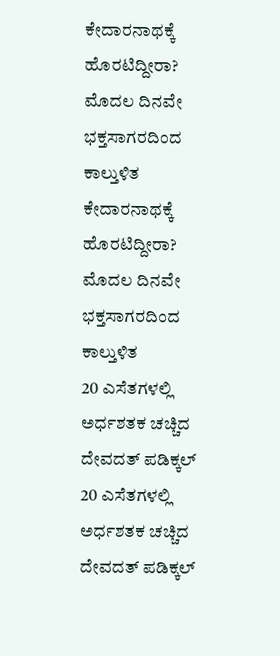ಕೇದಾರನಾಥಕ್ಕೆ ಹೊರಟಿದ್ದೀರಾ? ಮೊದಲ ದಿನವೇ ಭಕ್ತಸಾಗರದಿಂದ ಕಾಲ್ತುಳಿತ
ಕೇದಾರನಾಥಕ್ಕೆ ಹೊರಟಿದ್ದೀರಾ? ಮೊದಲ ದಿನವೇ ಭಕ್ತಸಾಗರದಿಂದ ಕಾಲ್ತುಳಿತ
20 ಎಸೆತಗಳಲ್ಲಿ ಅರ್ಧಶತಕ ಚಚ್ಚಿದ ದೇವದತ್ ಪಡಿಕ್ಕಲ್
20 ಎಸೆತಗಳಲ್ಲಿ ಅರ್ಧಶತಕ ಚಚ್ಚಿದ ದೇವದತ್ ಪಡಿಕ್ಕಲ್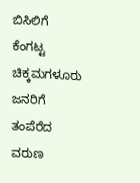ಬಿಸಿಲಿಗೆ ಕೆಂಗಟ್ಟ ಚಿಕ್ಕಮಗಳೂರು ಜನರಿಗೆ ತಂಪೆರೆದ ವರುಣ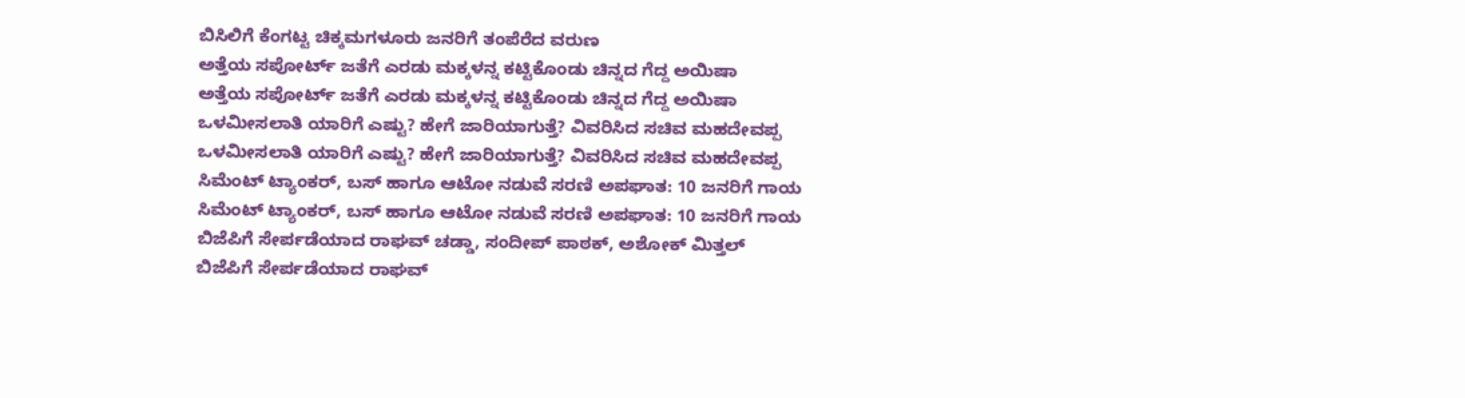ಬಿಸಿಲಿಗೆ ಕೆಂಗಟ್ಟ ಚಿಕ್ಕಮಗಳೂರು ಜನರಿಗೆ ತಂಪೆರೆದ ವರುಣ
ಅತ್ತೆಯ ಸಪೋರ್ಟ್ ಜತೆಗೆ ಎರಡು ಮಕ್ಕಳನ್ನ ಕಟ್ಟಿಕೊಂಡು ಚಿನ್ನದ ಗೆದ್ದ ಅಯಿಷಾ
ಅತ್ತೆಯ ಸಪೋರ್ಟ್ ಜತೆಗೆ ಎರಡು ಮಕ್ಕಳನ್ನ ಕಟ್ಟಿಕೊಂಡು ಚಿನ್ನದ ಗೆದ್ದ ಅಯಿಷಾ
ಒಳಮೀಸಲಾತಿ ಯಾರಿಗೆ ಎಷ್ಟು? ಹೇಗೆ ಜಾರಿಯಾಗುತ್ತೆ? ವಿವರಿಸಿದ ಸಚಿವ ಮಹದೇವಪ್ಪ
ಒಳಮೀಸಲಾತಿ ಯಾರಿಗೆ ಎಷ್ಟು? ಹೇಗೆ ಜಾರಿಯಾಗುತ್ತೆ? ವಿವರಿಸಿದ ಸಚಿವ ಮಹದೇವಪ್ಪ
ಸಿಮೆಂಟ್ ಟ್ಯಾಂಕರ್, ಬಸ್ ಹಾಗೂ ಆಟೋ ನಡುವೆ ಸರಣಿ ಅಪಘಾತ: 10 ಜನರಿಗೆ ಗಾಯ
ಸಿಮೆಂಟ್ ಟ್ಯಾಂಕರ್, ಬಸ್ ಹಾಗೂ ಆಟೋ ನಡುವೆ ಸರಣಿ ಅಪಘಾತ: 10 ಜನರಿಗೆ ಗಾಯ
ಬಿಜೆಪಿಗೆ ಸೇರ್ಪಡೆಯಾದ ರಾಘವ್ ಚಡ್ಡಾ, ಸಂದೀಪ್ ಪಾಠಕ್, ಅಶೋಕ್ ಮಿತ್ತಲ್
ಬಿಜೆಪಿಗೆ ಸೇರ್ಪಡೆಯಾದ ರಾಘವ್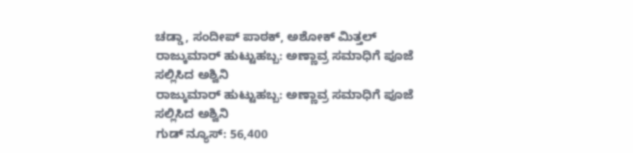ಚಡ್ಡಾ, ಸಂದೀಪ್ ಪಾಠಕ್, ಅಶೋಕ್ ಮಿತ್ತಲ್
ರಾಜ್ಕುಮಾರ್ ಹುಟ್ಟುಹಬ್ಬ: ಅಣ್ಣಾವ್ರ ಸಮಾಧಿಗೆ ಪೂಜೆ ಸಲ್ಲಿಸಿದ ಅಶ್ವಿನಿ
ರಾಜ್ಕುಮಾರ್ ಹುಟ್ಟುಹಬ್ಬ: ಅಣ್ಣಾವ್ರ ಸಮಾಧಿಗೆ ಪೂಜೆ ಸಲ್ಲಿಸಿದ ಅಶ್ವಿನಿ
ಗುಡ್ ನ್ಯೂಸ್: 56,400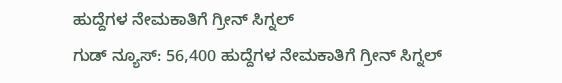ಹುದ್ದೆಗಳ ನೇಮಕಾತಿಗೆ ಗ್ರೀನ್ ಸಿಗ್ನಲ್
ಗುಡ್ ನ್ಯೂಸ್: 56,400 ಹುದ್ದೆಗಳ ನೇಮಕಾತಿಗೆ ಗ್ರೀನ್ ಸಿಗ್ನಲ್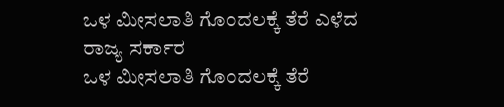ಒಳ ಮೀಸಲಾತಿ ಗೊಂದಲಕ್ಕೆ ತೆರೆ ಎಳೆದ ರಾಜ್ಯ ಸರ್ಕಾರ
ಒಳ ಮೀಸಲಾತಿ ಗೊಂದಲಕ್ಕೆ ತೆರೆ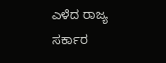ಎಳೆದ ರಾಜ್ಯ ಸರ್ಕಾರ